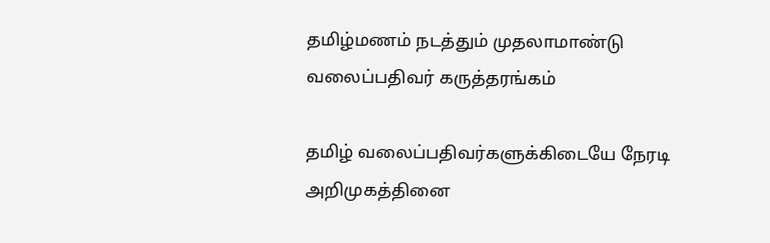தமிழ்மணம் நடத்தும் முதலாமாண்டு வலைப்பதிவர் கருத்தரங்கம்

தமிழ் வலைப்பதிவர்களுக்கிடையே நேரடி அறிமுகத்தினை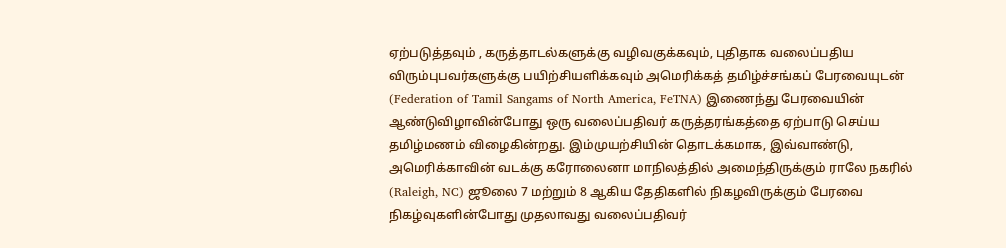ஏற்படுத்தவும் , கருத்தாடல்களுக்கு வழிவகுக்கவும், புதிதாக வலைப்பதிய விரும்புபவர்களுக்கு பயிற்சியளிக்கவும் அமெரிக்கத் தமிழ்ச்சங்கப் பேரவையுடன் (Federation of Tamil Sangams of North America, FeTNA) இணைந்து பேரவையின் ஆண்டுவிழாவின்போது ஒரு வலைப்பதிவர் கருத்தரங்கத்தை ஏற்பாடு செய்ய தமிழ்மணம் விழைகின்றது. இம்முயற்சியின் தொடக்கமாக, இவ்வாண்டு, அமெரிக்காவின் வடக்கு கரோலைனா மாநிலத்தில் அமைந்திருக்கும் ராலே நகரில் (Raleigh, NC) ஜூலை 7 மற்றும் 8 ஆகிய தேதிகளில் நிகழவிருக்கும் பேரவை நிகழ்வுகளின்போது முதலாவது வலைப்பதிவர்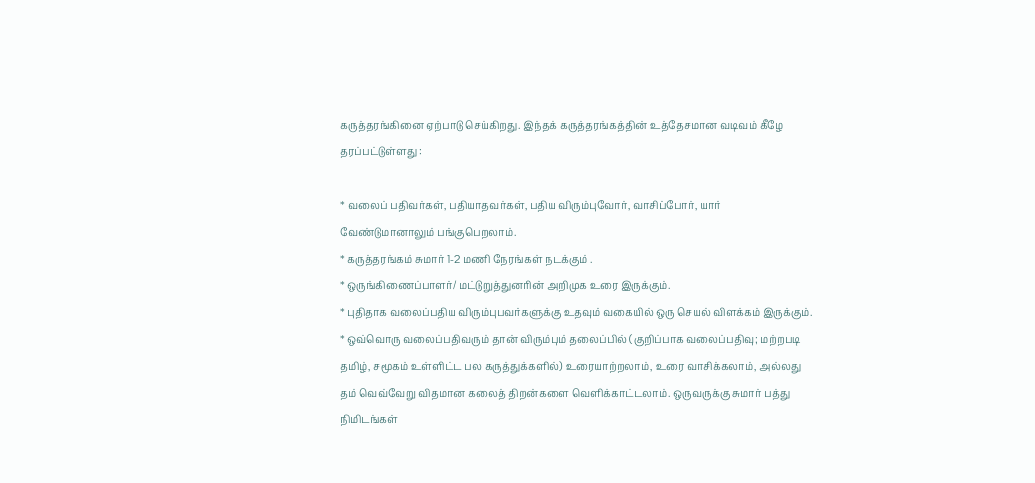கருத்தரங்கினை ஏற்பாடு செய்கிறது. இந்தக் கருத்தரங்கத்தின் உத்தேசமான வடிவம் கீழே தரப்பட்டுள்ளது :

* வலைப் பதிவர்கள், பதியாதவர்கள், பதிய விரும்புவோர், வாசிப்போர், யார் வேண்டுமானாலும் பங்குபெறலாம்.
* கருத்தரங்கம் சுமார் 1-2 மணி நேரங்கள் நடக்கும் .
* ஒருங்கிணைப்பாளர்/ மட்டுறுத்துனரின் அறிமுக உரை இருக்கும்.
* புதிதாக வலைப்பதிய விரும்புபவர்களுக்கு உதவும் வகையில் ஒரு செயல் விளக்கம் இருக்கும்.
* ஒவ்வொரு வலைப்பதிவரும் தான் விரும்பும் தலைப்பில் (குறிப்பாக வலைப்பதிவு; மற்றபடி தமிழ், சமூகம் உள்ளிட்ட பல கருத்துக்களில்) உரையாற்றலாம், உரை வாசிக்கலாம், அல்லது தம் வெவ்வேறு விதமான கலைத் திறன்களை வெளிக்காட்டலாம். ஒருவருக்கு சுமார் பத்து நிமிடங்கள்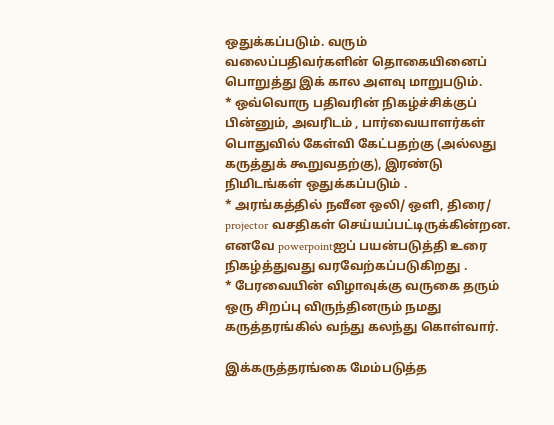ஒதுக்கப்படும். வரும் வலைப்பதிவர்களின் தொகையினைப் பொறுத்து இக் கால அளவு மாறுபடும்.
* ஒவ்வொரு பதிவரின் நிகழ்ச்சிக்குப் பின்னும், அவரிடம் , பார்வையாளர்கள் பொதுவில் கேள்வி கேட்பதற்கு (அல்லது கருத்துக் கூறுவதற்கு), இரண்டு நிமிடங்கள் ஒதுக்கப்படும் .
* அரங்கத்தில் நவீன ஒலி/ ஒளி, திரை/ projector வசதிகள் செய்யப்பட்டிருக்கின்றன. எனவே powerpointஐப் பயன்படுத்தி உரை நிகழ்த்துவது வரவேற்கப்படுகிறது .
* பேரவையின் விழாவுக்கு வருகை தரும் ஒரு சிறப்பு விருந்தினரும் நமது கருத்தரங்கில் வந்து கலந்து கொள்வார்.

இக்கருத்தரங்கை மேம்படுத்த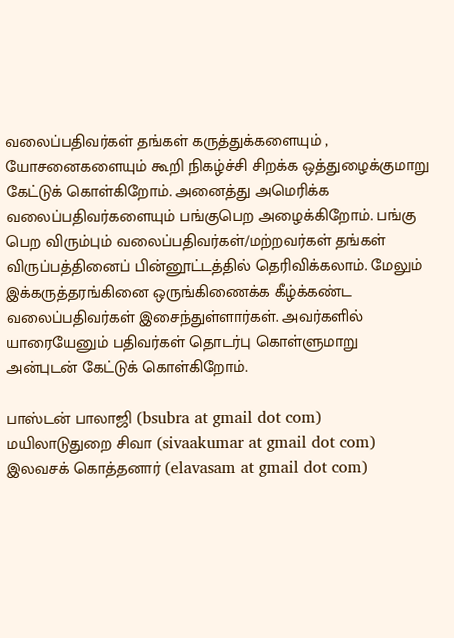வலைப்பதிவர்கள் தங்கள் கருத்துக்களையும் , யோசனைகளையும் கூறி நிகழ்ச்சி சிறக்க ஒத்துழைக்குமாறு கேட்டுக் கொள்கிறோம். அனைத்து அமெரிக்க வலைப்பதிவர்களையும் பங்குபெற அழைக்கிறோம். பங்கு பெற விரும்பும் வலைப்பதிவர்கள்/மற்றவர்கள் தங்கள் விருப்பத்தினைப் பின்னூட்டத்தில் தெரிவிக்கலாம். மேலும் இக்கருத்தரங்கினை ஒருங்கிணைக்க கீழ்க்கண்ட வலைப்பதிவர்கள் இசைந்துள்ளார்கள். அவர்களில் யாரையேனும் பதிவர்கள் தொடர்பு கொள்ளுமாறு அன்புடன் கேட்டுக் கொள்கிறோம்.

பாஸ்டன் பாலாஜி (bsubra at gmail dot com)
மயிலாடுதுறை சிவா (sivaakumar at gmail dot com)
இலவசக் கொத்தனார் (elavasam at gmail dot com)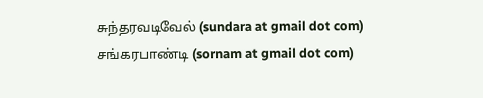சுந்தரவடிவேல் (sundara at gmail dot com)
சங்கரபாண்டி (sornam at gmail dot com)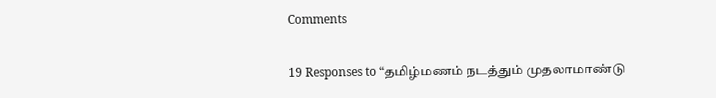Comments

19 Responses to “தமிழ்மணம் நடத்தும் முதலாமாண்டு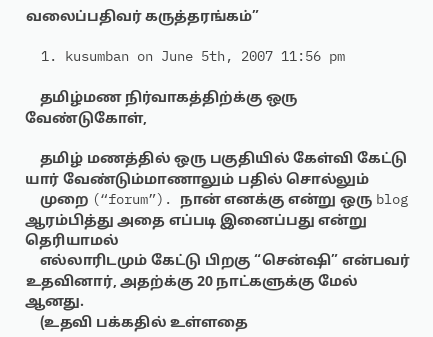வலைப்பதிவர் கருத்தரங்கம்”

  1. kusumban on June 5th, 2007 11:56 pm

    தமிழ்மண நிர்வாகத்திற்க்கு ஒரு வேண்டுகோள்,

    தமிழ் மணத்தில் ஒரு பகுதியில் கேள்வி கேட்டு யார் வேண்டும்மாணாலும் பதில் சொல்லும்
    முறை (“forum”). நான் எனக்கு என்று ஒரு blog ஆரம்பித்து அதை எப்படி இனைப்பது என்று தெரியாமல்
    எல்லாரிடமும் கேட்டு பிறகு “சென்ஷி” என்பவர் உதவினார், அதற்க்கு 20 நாட்களுக்கு மேல் ஆனது.
    (உதவி பக்கதில் உள்ளதை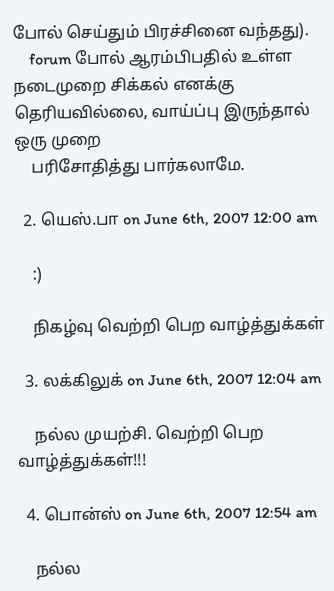போல் செய்தும் பிரச்சினை வந்தது).
    forum போல் ஆரம்பிபதில் உள்ள நடைமுறை சிக்கல் எனக்கு தெரியவில்லை, வாய்ப்பு இருந்தால் ஒரு முறை
    பரிசோதித்து பார்கலாமே.

  2. யெஸ்.பா on June 6th, 2007 12:00 am

    :)

    நிகழ்வு வெற்றி பெற வாழ்த்துக்கள்

  3. லக்கிலுக் on June 6th, 2007 12:04 am

    நல்ல முயற்சி. வெற்றி பெற வாழ்த்துக்கள்!!!

  4. பொன்ஸ் on June 6th, 2007 12:54 am

    நல்ல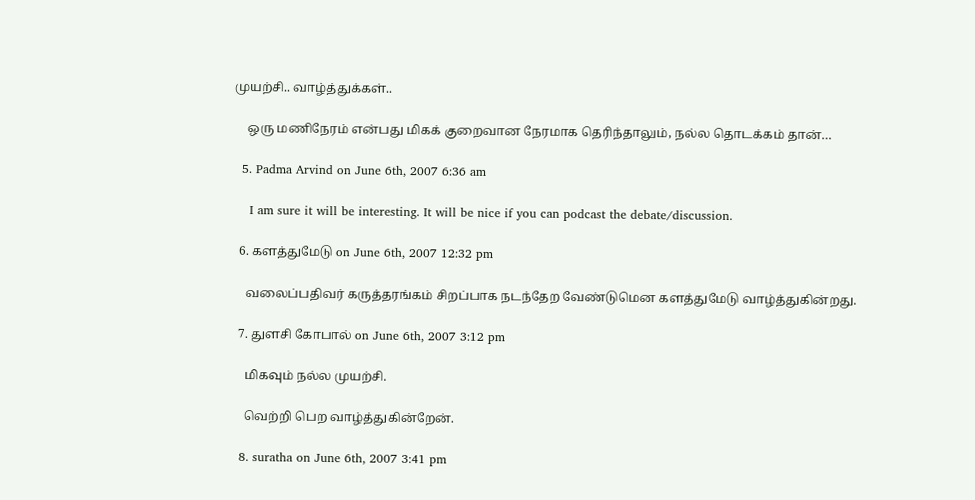முயற்சி.. வாழ்த்துக்கள்..

    ஒரு மணிநேரம் என்பது மிகக் குறைவான நேரமாக தெரிந்தாலும், நல்ல தொடக்கம் தான்…

  5. Padma Arvind on June 6th, 2007 6:36 am

    I am sure it will be interesting. It will be nice if you can podcast the debate/discussion.

  6. களத்துமேடு on June 6th, 2007 12:32 pm

    வலைப்பதிவர் கருத்தரங்கம் சிறப்பாக நடந்தேற வேண்டுமென களத்துமேடு வாழ்த்துகின்றது.

  7. துளசி கோபால் on June 6th, 2007 3:12 pm

    மிகவும் நல்ல முயற்சி.

    வெற்றி பெற வாழ்த்துகின்றேன்.

  8. suratha on June 6th, 2007 3:41 pm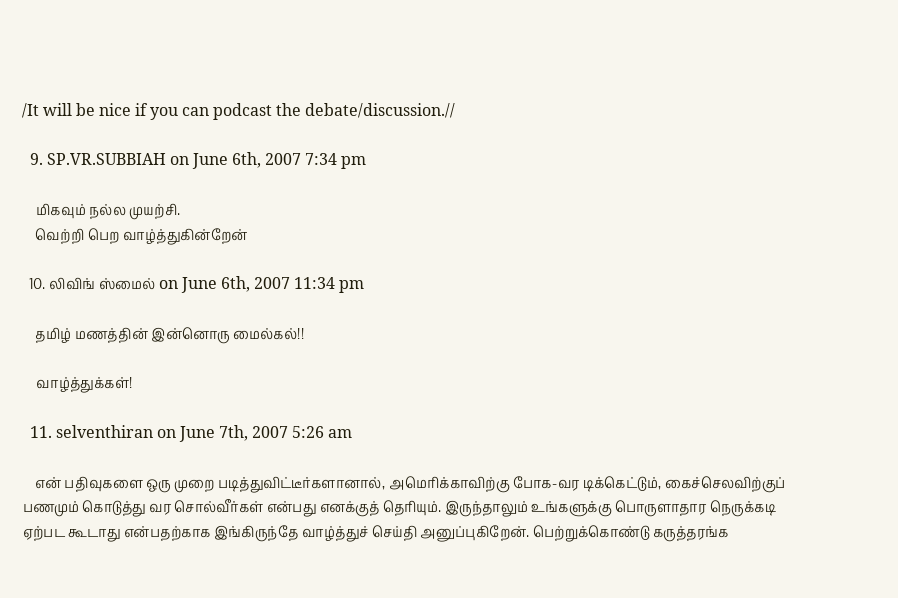/It will be nice if you can podcast the debate/discussion.//

  9. SP.VR.SUBBIAH on June 6th, 2007 7:34 pm

    மிகவும் நல்ல முயற்சி.
    வெற்றி பெற வாழ்த்துகின்றேன்

  10. லிவிங் ஸ்மைல் on June 6th, 2007 11:34 pm

    தமிழ் மணத்தின் இன்னொரு மைல்கல்!!

    வாழ்த்துக்கள்!

  11. selventhiran on June 7th, 2007 5:26 am

    என் பதிவுகளை ஒரு முறை படித்துவிட்டீர்களானால், அமெரிக்காவிற்கு போக-வர டிக்கெட்டும், கைச்செலவிற்குப் பணமும் கொடுத்து வர சொல்வீர்கள் என்பது எனக்குத் தெரியும். இருந்தாலும் உங்களுக்கு பொருளாதார நெருக்கடி ஏற்பட கூடாது என்பதற்காக இங்கிருந்தே வாழ்த்துச் செய்தி அனுப்புகிறேன். பெற்றுக்கொண்டு கருத்தரங்க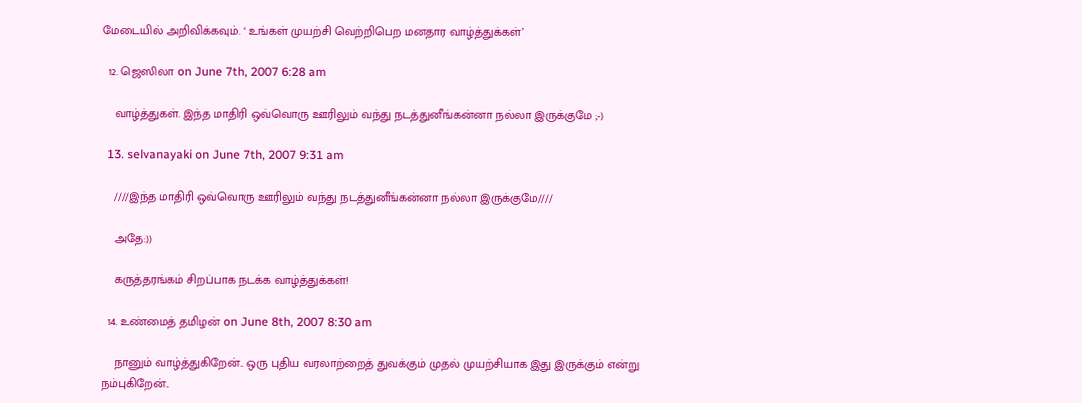மேடையில் அறிவிக்கவும். ‘ உங்கள் முயற்சி வெற்றிபெற மனதார வாழ்த்துக்கள்’

  12. ஜெஸிலா on June 7th, 2007 6:28 am

    வாழ்த்துகள். இந்த மாதிரி ஒவ்வொரு ஊரிலும் வந்து நடத்துனீங்கன்னா நல்லா இருக்குமே ;-)

  13. selvanayaki on June 7th, 2007 9:31 am

    ////இந்த மாதிரி ஒவ்வொரு ஊரிலும் வந்து நடத்துனீங்கன்னா நல்லா இருக்குமே////

    அதே:))

    கருத்தரங்கம் சிறப்பாக நடக்க வாழ்த்துக்கள்!

  14. உண்மைத் தமிழன் on June 8th, 2007 8:30 am

    நானும் வாழ்த்துகிறேன்.. ஒரு புதிய வரலாற்றைத் துவக்கும் முதல் முயற்சியாக இது இருக்கும் என்று நம்புகிறேன்..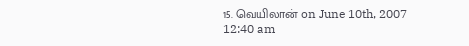15. வெயிலான் on June 10th, 2007 12:40 am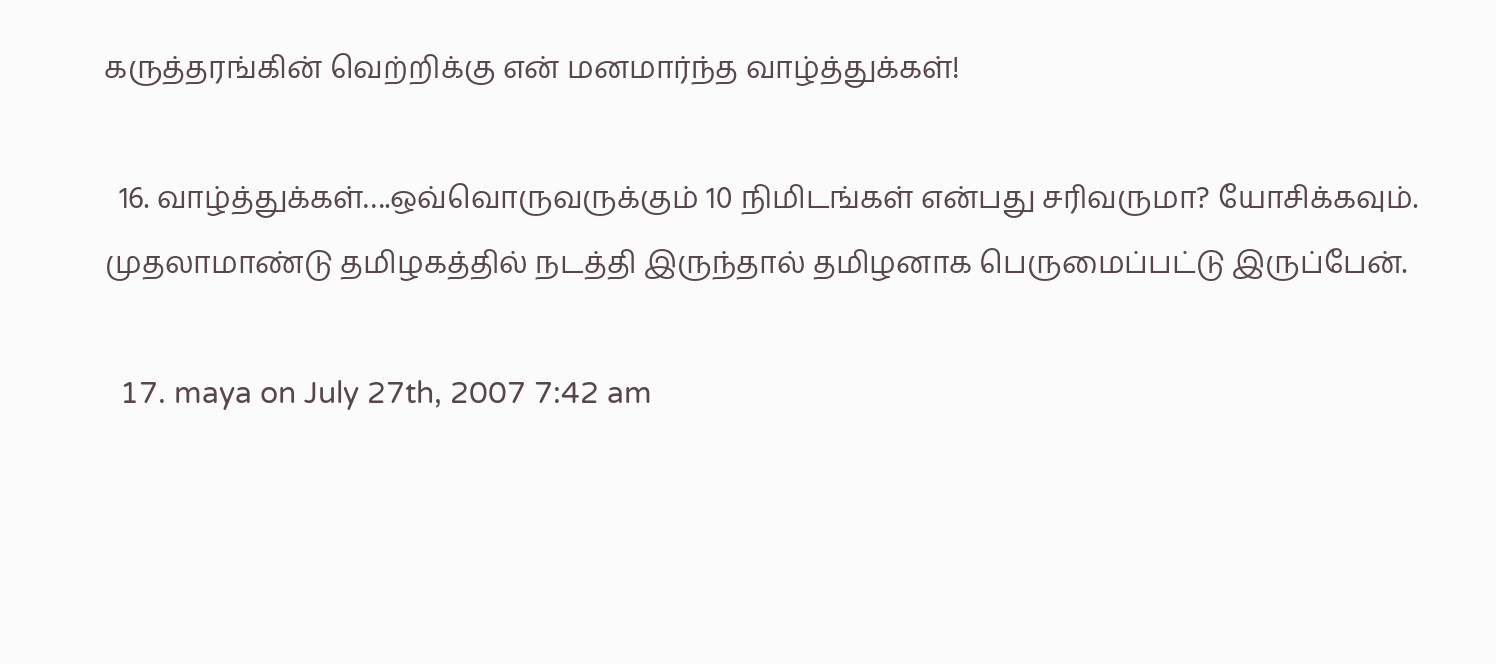கருத்தரங்கின் வெற்றிக்கு என் மனமார்ந்த வாழ்த்துக்கள்!

  16. வாழ்த்துக்கள்….ஒவ்வொருவருக்கும் 10 நிமிடங்கள் என்பது சரிவருமா? யோசிக்கவும். முதலாமாண்டு தமிழகத்தில் நடத்தி இருந்தால் தமிழனாக பெருமைப்பட்டு இருப்பேன்.

  17. maya on July 27th, 2007 7:42 am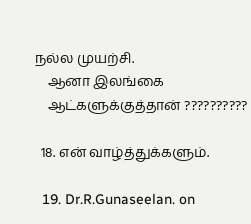நல்ல முயற்சி.
    ஆனா இலங்கை
    ஆட்களுக்குத்தான் ??????????

  18. என் வாழ்த்துக்களும்.

  19. Dr.R.Gunaseelan. on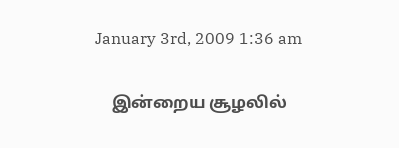January 3rd, 2009 1:36 am

    இன்றைய சூழலில்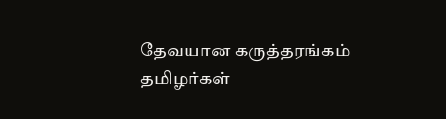தேவயான கருத்தரங்கம் தமிழர்கள்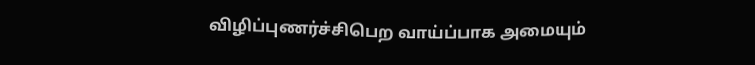விழிப்புணர்ச்சிபெற வாய்ப்பாக அமையும்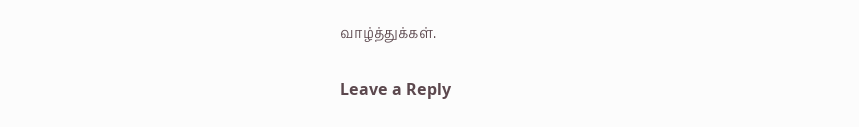வாழ்த்துக்கள்.

Leave a Reply